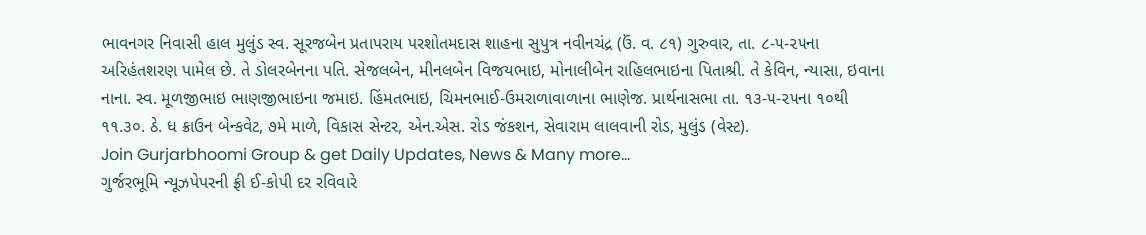ભાવનગર નિવાસી હાલ મુલુંડ સ્વ. સૂરજબેન પ્રતાપરાય પરશોતમદાસ શાહના સુપુત્ર નવીનચંદ્ર (ઉં. વ. ૮૧) ગુરુવાર, તા. ૮-૫-૨૫ના અરિહંતશરણ પામેલ છે. તે ડોલરબેનના પતિ. સેજલબેન, મીનલબેન વિજયભાઇ, મોનાલીબેન રાહિલભાઇના પિતાશ્રી. તે કેવિન, ન્યાસા, ઇવાના નાના. સ્વ. મૂળજીભાઇ ભાણજીભાઇના જમાઇ. હિંમતભાઇ, ચિમનભાઈ-ઉમરાળાવાળાના ભાણેજ. પ્રાર્થનાસભા તા. ૧૩-૫-૨૫ના ૧૦થી ૧૧.૩૦. ઠે. ધ ક્રાઉન બેન્કવેટ, ૭મે માળે, વિકાસ સેન્ટર, એન.એસ. રોડ જંકશન, સેવારામ લાલવાની રોડ, મુલુંડ (વેસ્ટ).
Join Gurjarbhoomi Group & get Daily Updates, News & Many more…
ગુર્જરભૂમિ ન્યૂઝપેપરની ફ્રી ઈ-કોપી દર રવિવારે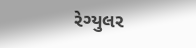રેગ્યુલર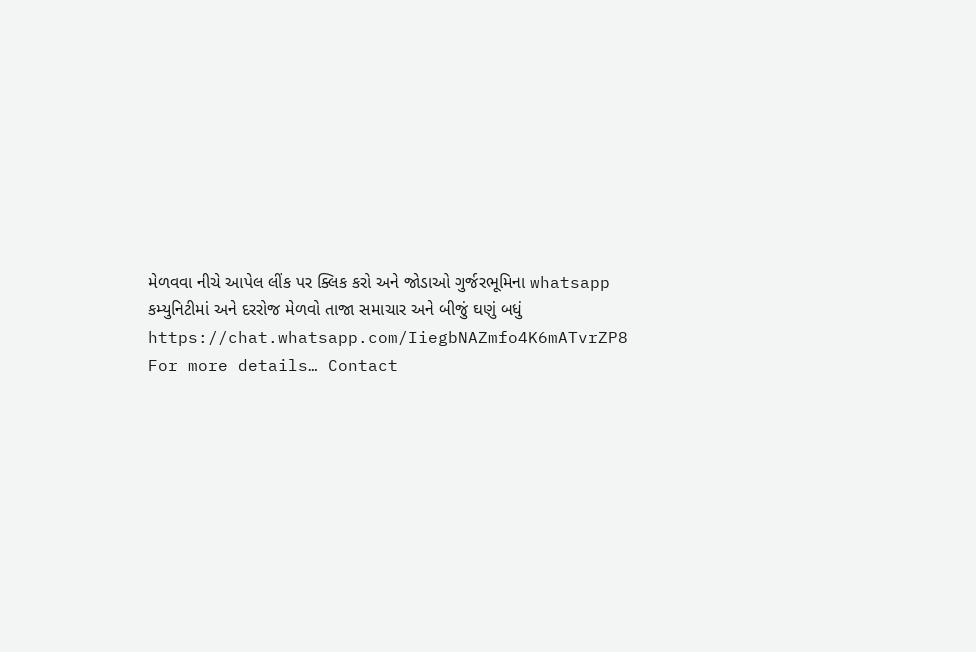મેળવવા નીચે આપેલ લીંક પર ક્લિક કરો અને જોડાઓ ગુર્જરભૂમિના whatsapp કમ્યુનિટીમાં અને દરરોજ મેળવો તાજા સમાચાર અને બીજું ઘણું બધું
https://chat.whatsapp.com/IiegbNAZmfo4K6mATvrZP8
For more details… Contact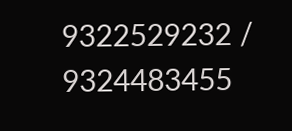9322529232 / 9324483455